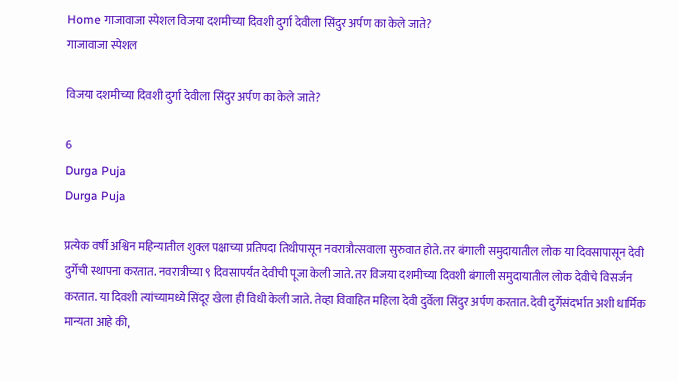Home गाजावाजा स्पेशल विजया दशमीच्या दिवशी दुर्गा देवीला सिंदुर अर्पण का केले जाते?
गाजावाजा स्पेशल

विजया दशमीच्या दिवशी दुर्गा देवीला सिंदुर अर्पण का केले जाते?

6
Durga Puja
Durga Puja

प्रत्येक वर्षी अश्विन महिन्यातील शुक्ल पक्षाच्या प्रतिपदा तिथीपासून नवरात्रौत्सवाला सुरुवात होते. तर बंगाली समुदायातील लोक या दिवसापासून देवी दुर्गेची स्थापना करतात. नवरात्रीच्या ९ दिवसापर्यंत देवीची पूजा केली जाते. तर विजया दशमीच्या दिवशी बंगाली समुदायातील लोक देवीचे विसर्जन करतात. या दिवशी त्यांच्यामध्ये सिंदूर खेला ही विधी केली जाते. तेव्हा विवाहित महिला देवी दुर्वेला सिंदुर अर्पण करतात. देवी दुर्गेसंदर्भात अशी धार्मिक मान्यता आहे की,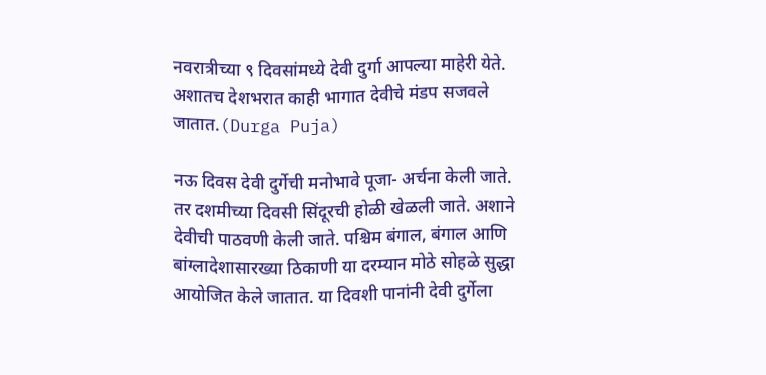नवरात्रीच्या ९ दिवसांमध्ये देवी दुर्गा आपल्या माहेरी येते. अशातच देशभरात काही भागात देवीचे मंडप सजवले जातात.(Durga Puja)

नऊ दिवस देवी दुर्गेची मनोभावे पूजा- अर्चना केली जाते. तर दशमीच्या दिवसी सिंदूरची होळी खेळली जाते. अशाने देवीची पाठवणी केली जाते. पश्चिम बंगाल, बंगाल आणि बांग्लादेशासारख्या ठिकाणी या दरम्यान मोठे सोहळे सुद्धा आयोजित केले जातात. या दिवशी पानांनी देवी दुर्गेला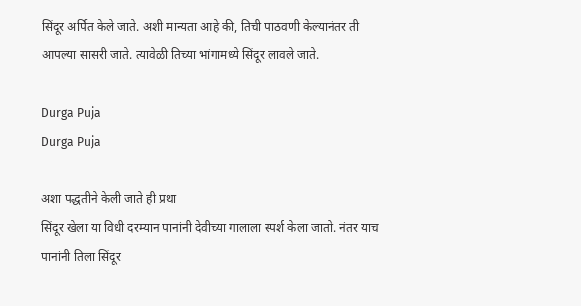सिंदूर अर्पित केले जाते. अशी मान्यता आहे की, तिची पाठवणी केल्यानंतर ती आपल्या सासरी जाते. त्यावेळी तिच्या भांगामध्ये सिंदूर लावले जाते.

Durga Puja
Durga Puja

अशा पद्धतीने केली जाते ही प्रथा
सिंदूर खेला या विधी दरम्यान पानांनी देवीच्या गालाला स्पर्श केला जातो. नंतर याच पानांनी तिला सिंदूर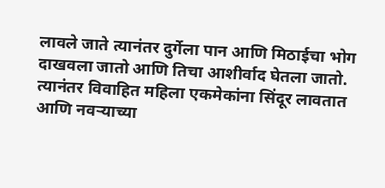लावले जाते त्यानंतर दुर्गेला पान आणि मिठाईचा भोग दाखवला जातो आणि तिचा आशीर्वाद घेतला जातो. त्यानंतर विवाहित महिला एकमेकांना सिंदूर लावतात आणि नवऱ्याच्या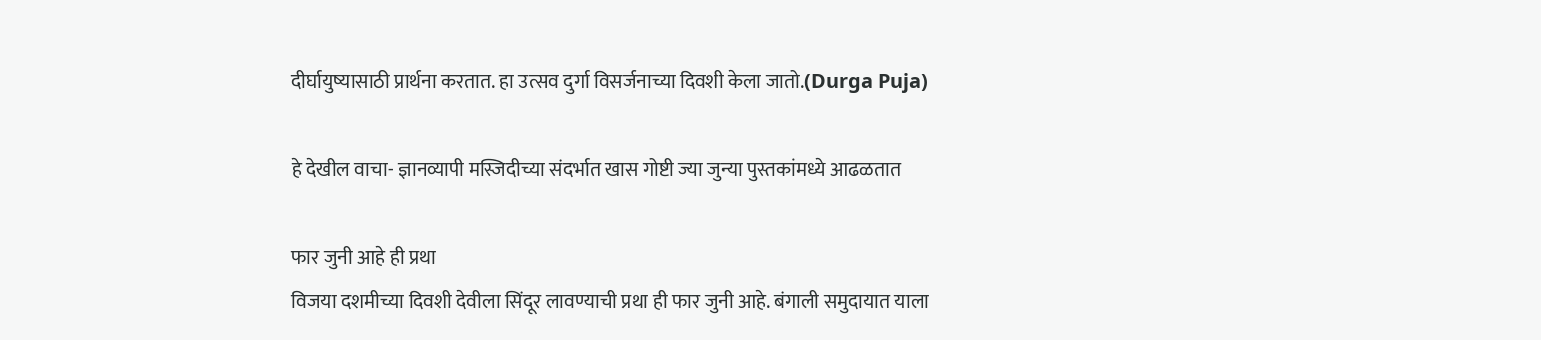दीर्घायुष्यासाठी प्रार्थना करतात. हा उत्सव दुर्गा विसर्जनाच्या दिवशी केला जातो.(Durga Puja)

हे देखील वाचा- ज्ञानव्यापी मस्जिदीच्या संदर्भात खास गोष्टी ज्या जुन्या पुस्तकांमध्ये आढळतात

फार जुनी आहे ही प्रथा
विजया दशमीच्या दिवशी देवीला सिंदूर लावण्याची प्रथा ही फार जुनी आहे. बंगाली समुदायात याला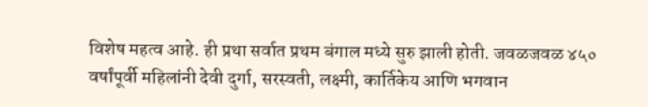विशेष महत्व आहे. ही प्रथा सर्वात प्रथम बंगाल मध्ये सुरु झाली होती. जवळजवळ ४५० वर्षांपूर्वी महिलांनी देवी दुर्गा, सरस्वती, लक्ष्मी, कार्तिकेय आणि भगवान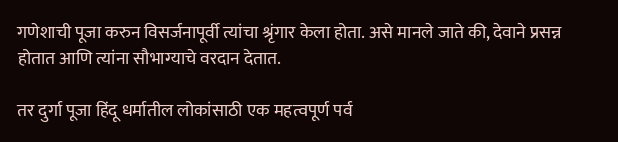गणेशाची पूजा करुन विसर्जनापूर्वी त्यांचा श्रृंगार केला होता. असे मानले जाते की, देवाने प्रसन्न होतात आणि त्यांना सौभाग्याचे वरदान देतात.

तर दुर्गा पूजा हिंदू धर्मातील लोकांसाठी एक महत्वपूर्ण पर्व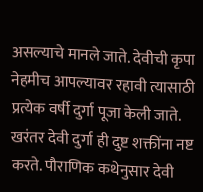असल्याचे मानले जाते. देवीची कृपा नेहमीच आपल्यावर रहावी त्यासाठी प्रत्येक वर्षी दुर्गा पूजा केली जाते. खरंतर देवी दुर्गा ही दुष्ट शक्तींना नष्ट करते. पौराणिक कथेनुसार देवी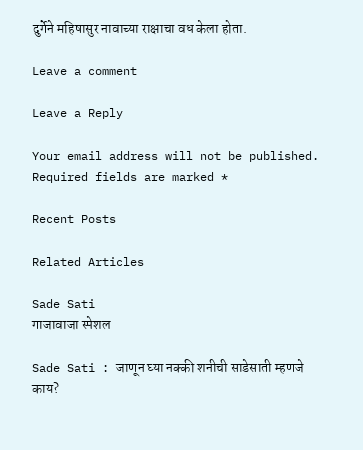दुर्गेने महिषासुर नावाच्या राक्षाचा वध केला होता.

Leave a comment

Leave a Reply

Your email address will not be published. Required fields are marked *

Recent Posts

Related Articles

Sade Sati
गाजावाजा स्पेशल

Sade Sati : जाणून घ्या नक्की शनीची साडेसाती म्हणजे काय?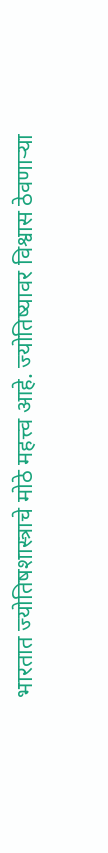भारतात ज्योतिषशास्त्राचे मोठे महत्त्व आहे. ज्योतिष्यावर विश्वास ठेवणाऱ्या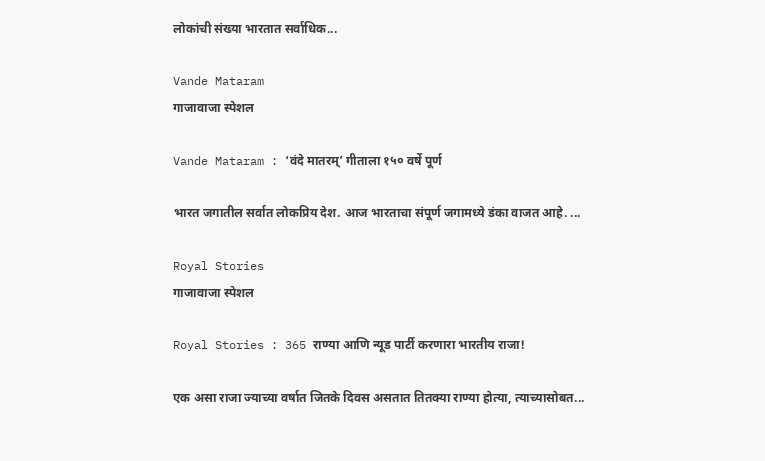लोकांची संख्या भारतात सर्वाधिक...

Vande Mataram
गाजावाजा स्पेशल

Vande Mataram : ‘वंदे मातरम्’ गीताला १५० वर्षे पूर्ण

भारत जगातील सर्वात लोकप्रिय देश. आज भारताचा संपूर्ण जगामध्ये डंका वाजत आहे. ...

Royal Stories
गाजावाजा स्पेशल

Royal Stories : 365 राण्या आणि न्यूड पार्टी करणारा भारतीय राजा!

एक असा राजा ज्याच्या वर्षात जितके दिवस असतात तितक्या राण्या होत्या, त्याच्यासोबत...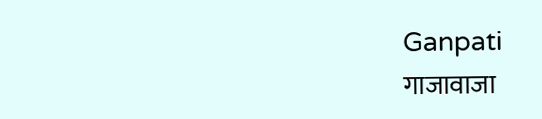Ganpati
गाजावाजा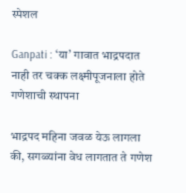स्पेशल

Ganpati : ‘या’ गावात भाद्रपदात नाही तर चक्क लक्ष्मीपूजनाला होते गणेशाची स्थापना

भाद्रपद महिना जवळ येऊ लागला की, सगळ्यांना वेध लागतात ते गणेश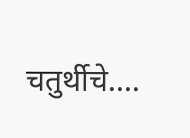चतुर्थीचे....